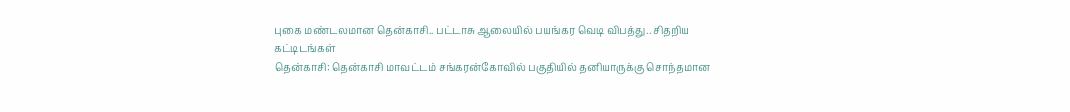புகை மண்டலமான தென்காசி.. பட்டாசு ஆலையில் பயங்கர வெடி விபத்து.. சிதறிய கட்டிடங்கள்
தென்காசி: தென்காசி மாவட்டம் சங்கரன்கோவில் பகுதியில் தனியாருக்கு சொந்தமான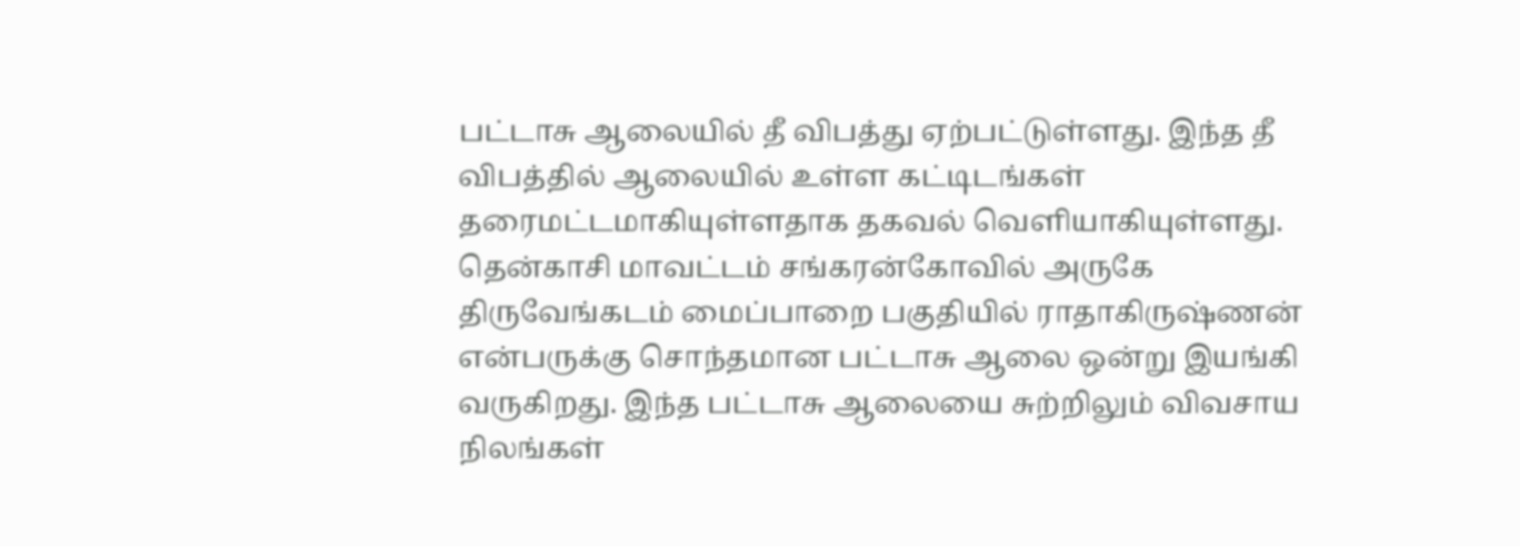பட்டாசு ஆலையில் தீ விபத்து ஏற்பட்டுள்ளது. இந்த தீ விபத்தில் ஆலையில் உள்ள கட்டிடங்கள் தரைமட்டமாகியுள்ளதாக தகவல் வெளியாகியுள்ளது.
தென்காசி மாவட்டம் சங்கரன்கோவில் அருகே திருவேங்கடம் மைப்பாறை பகுதியில் ராதாகிருஷ்ணன் என்பருக்கு சொந்தமான பட்டாசு ஆலை ஒன்று இயங்கி வருகிறது. இந்த பட்டாசு ஆலையை சுற்றிலும் விவசாய நிலங்கள்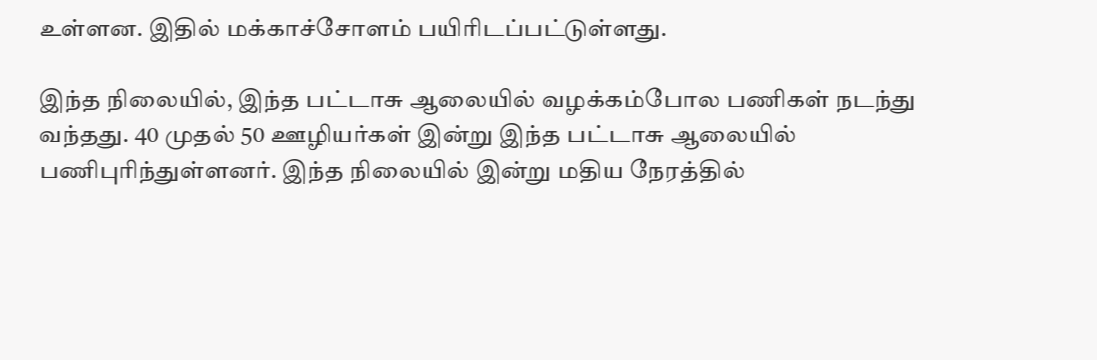உள்ளன. இதில் மக்காச்சோளம் பயிரிடப்பட்டுள்ளது.

இந்த நிலையில், இந்த பட்டாசு ஆலையில் வழக்கம்போல பணிகள் நடந்து வந்தது. 40 முதல் 50 ஊழியர்கள் இன்று இந்த பட்டாசு ஆலையில் பணிபுரிந்துள்ளனர். இந்த நிலையில் இன்று மதிய நேரத்தில்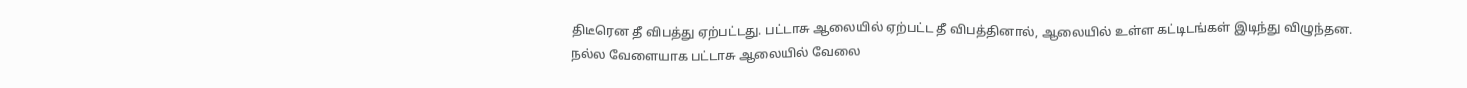திடீரென தீ விபத்து ஏற்பட்டது. பட்டாசு ஆலையில் ஏற்பட்ட தீ விபத்தினால், ஆலையில் உள்ள கட்டிடங்கள் இடிந்து விழுந்தன.
நல்ல வேளையாக பட்டாசு ஆலையில் வேலை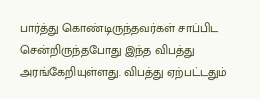பார்த்து கொண்டிருந்தவர்கள் சாப்பிட சென்றிருந்தபோது இந்த விபத்து அரங்கேறியுள்ளது. விபத்து ஏற்பட்டதும்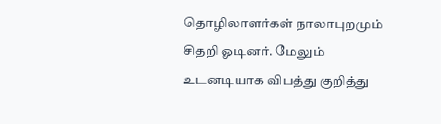தொழிலாளர்கள் நாலாபுறமும் சிதறி ஓடினர். மேலும் உடனடியாக விபத்து குறித்து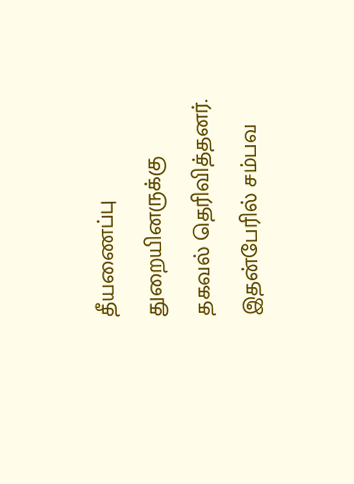தீயணைப்பு துறையினருக்கு தகவல் தெரிவித்தனர். இதன்பேரில் சம்பவ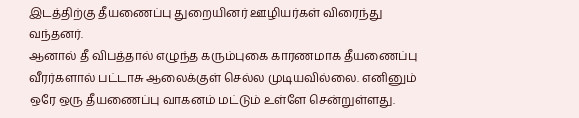இடத்திற்கு தீயணைப்பு துறையினர் ஊழியர்கள் விரைந்து வந்தனர்.
ஆனால் தீ விபத்தால் எழுந்த கரும்புகை காரணமாக தீயணைப்பு வீரர்களால் பட்டாசு ஆலைக்குள் செல்ல முடியவில்லை. எனினும் ஒரே ஒரு தீயணைப்பு வாகனம் மட்டும் உள்ளே சென்றுள்ளது.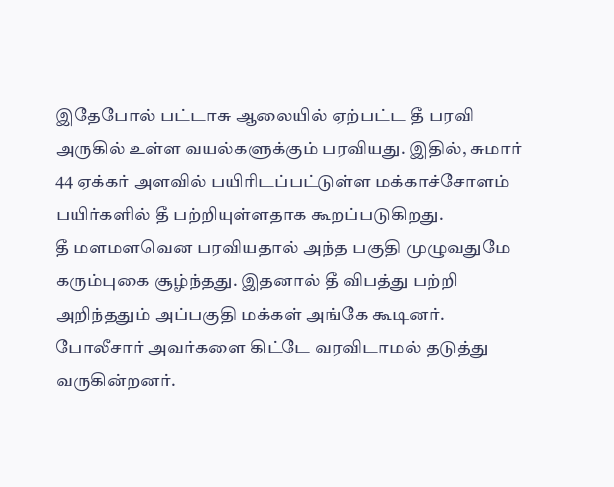இதேபோல் பட்டாசு ஆலையில் ஏற்பட்ட தீ பரவி அருகில் உள்ள வயல்களுக்கும் பரவியது. இதில், சுமார் 44 ஏக்கர் அளவில் பயிரிடப்பட்டுள்ள மக்காச்சோளம் பயிர்களில் தீ பற்றியுள்ளதாக கூறப்படுகிறது.
தீ மளமளவென பரவியதால் அந்த பகுதி முழுவதுமே கரும்புகை சூழ்ந்தது. இதனால் தீ விபத்து பற்றி அறிந்ததும் அப்பகுதி மக்கள் அங்கே கூடினர். போலீசார் அவர்களை கிட்டே வரவிடாமல் தடுத்து வருகின்றனர்.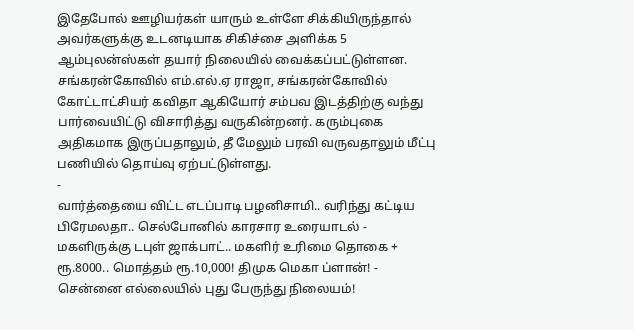இதேபோல் ஊழியர்கள் யாரும் உள்ளே சிக்கியிருந்தால் அவர்களுக்கு உடனடியாக சிகிச்சை அளிக்க 5 ஆம்புலன்ஸ்கள் தயார் நிலையில் வைக்கப்பட்டுள்ளன.
சங்கரன்கோவில் எம்.எல்.ஏ ராஜா, சங்கரன்கோவில் கோட்டாட்சியர் கவிதா ஆகியோர் சம்பவ இடத்திற்கு வந்து பார்வையிட்டு விசாரித்து வருகின்றனர். கரும்புகை அதிகமாக இருப்பதாலும், தீ மேலும் பரவி வருவதாலும் மீட்பு பணியில் தொய்வு ஏற்பட்டுள்ளது.
-
வார்த்தையை விட்ட எடப்பாடி பழனிசாமி.. வரிந்து கட்டிய பிரேமலதா.. செல்போனில் காரசார உரையாடல் -
மகளிருக்கு டபுள் ஜாக்பாட்.. மகளிர் உரிமை தொகை + ரூ.8000.. மொத்தம் ரூ.10,000! திமுக மெகா ப்ளான்! -
சென்னை எல்லையில் புது பேருந்து நிலையம்!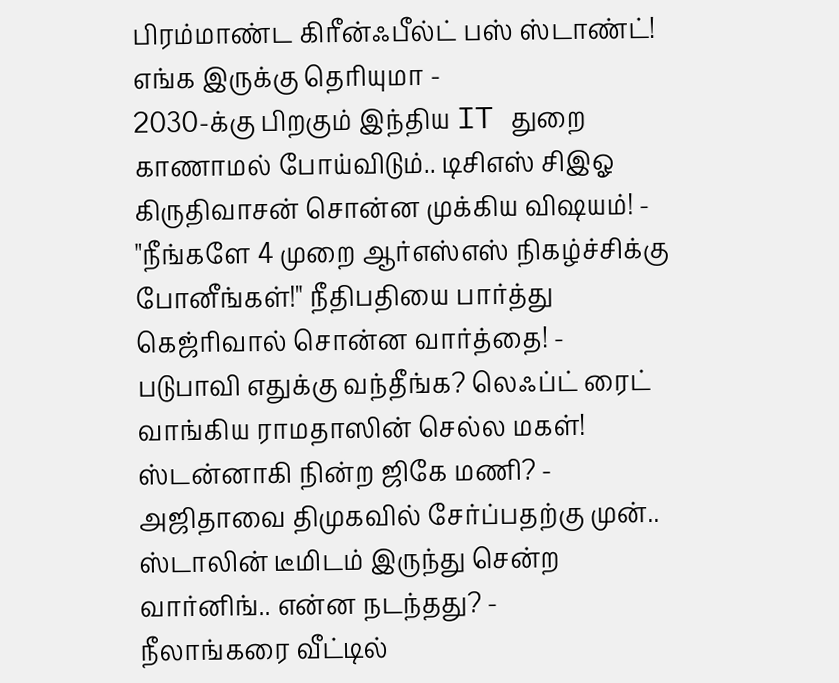பிரம்மாண்ட கிரீன்ஃபீல்ட் பஸ் ஸ்டாண்ட்! எங்க இருக்கு தெரியுமா -
2030-க்கு பிறகும் இந்திய IT துறை காணாமல் போய்விடும்.. டிசிஎஸ் சிஇஓ கிருதிவாசன் சொன்ன முக்கிய விஷயம்! -
"நீங்களே 4 முறை ஆர்எஸ்எஸ் நிகழ்ச்சிக்கு போனீங்கள்!" நீதிபதியை பார்த்து கெஜ்ரிவால் சொன்ன வார்த்தை! -
படுபாவி எதுக்கு வந்தீங்க? லெஃப்ட் ரைட் வாங்கிய ராமதாஸின் செல்ல மகள்! ஸ்டன்னாகி நின்ற ஜிகே மணி? -
அஜிதாவை திமுகவில் சேர்ப்பதற்கு முன்.. ஸ்டாலின் டீமிடம் இருந்து சென்ற வார்னிங்.. என்ன நடந்தது? -
நீலாங்கரை வீட்டில்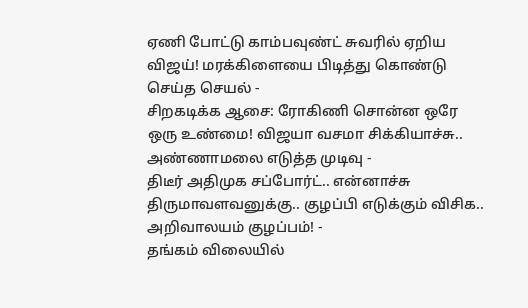ஏணி போட்டு காம்பவுண்ட் சுவரில் ஏறிய விஜய்! மரக்கிளையை பிடித்து கொண்டு செய்த செயல் -
சிறகடிக்க ஆசை: ரோகிணி சொன்ன ஒரே ஒரு உண்மை! விஜயா வசமா சிக்கியாச்சு.. அண்ணாமலை எடுத்த முடிவு -
திடீர் அதிமுக சப்போர்ட்.. என்னாச்சு திருமாவளவனுக்கு.. குழப்பி எடுக்கும் விசிக.. அறிவாலயம் குழப்பம்! -
தங்கம் விலையில்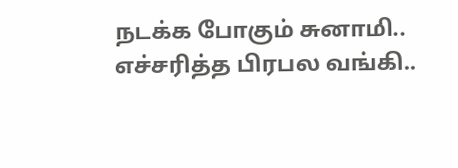நடக்க போகும் சுனாமி.. எச்சரித்த பிரபல வங்கி..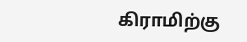கிராமிற்கு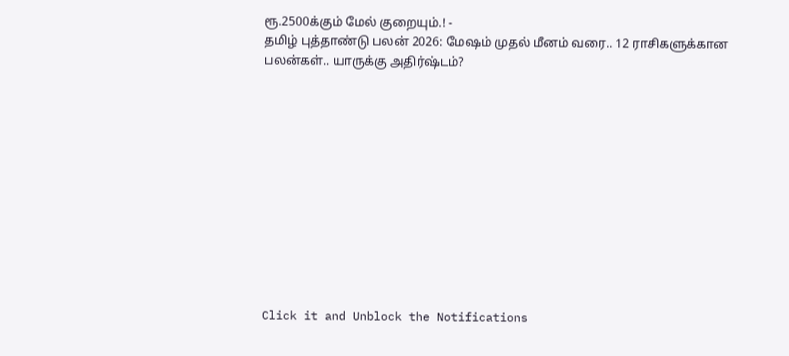ரூ.2500க்கும் மேல் குறையும்.! -
தமிழ் புத்தாண்டு பலன் 2026: மேஷம் முதல் மீனம் வரை.. 12 ராசிகளுக்கான பலன்கள்.. யாருக்கு அதிர்ஷ்டம்?












Click it and Unblock the Notifications